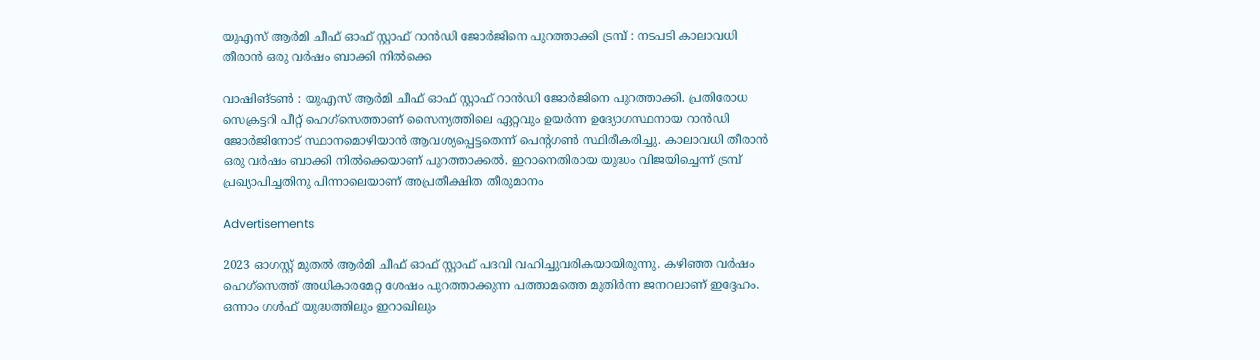യുഎസ് ആർമി ചീഫ് ഓഫ് സ്റ്റാഫ് റാൻഡി ജോർജിനെ പുറത്താക്കി ട്രമ്പ് : നടപടി കാലാവധി തീരാൻ ഒരു വർഷം ബാക്കി നില്‍ക്കെ

വാഷിങ്ടണ്‍ : യുഎസ് ആർമി ചീഫ് ഓഫ് സ്റ്റാഫ് റാൻഡി ജോർജിനെ പുറത്താക്കി. പ്രതിരോധ സെക്രട്ടറി പീറ്റ് ഹെഗ്‌സെത്താണ് സൈന്യത്തിലെ ഏറ്റവും ഉയർന്ന ഉദ്യോഗസ്ഥനായ റാൻഡി ജോർജിനോട് സ്ഥാനമൊഴിയാൻ ആവശ്യപ്പെട്ടതെന്ന് പെന്റഗണ്‍ സ്ഥിരീകരിച്ചു. കാലാവധി തീരാൻ ഒരു വർഷം ബാക്കി നില്‍ക്കെയാണ് പുറത്താക്കല്‍. ഇറാനെതിരായ യുദ്ധം വിജയിച്ചെന്ന് ട്രമ്പ് പ്രഖ്യാപിച്ചതിനു പിന്നാലെയാണ് അപ്രതീക്ഷിത തീരുമാനം

Advertisements

2023 ഓഗസ്റ്റ് മുതല്‍ ആർമി ചീഫ് ഓഫ് സ്റ്റാഫ് പദവി വഹിച്ചുവരികയായിരുന്നു. കഴിഞ്ഞ വർഷം ഹെഗ്‌സെത്ത് അധികാരമേറ്റ ശേഷം പുറത്താക്കുന്ന പത്താമത്തെ മുതിർന്ന ജനറലാണ് ഇദ്ദേഹം. ഒന്നാം ഗള്‍ഫ് യുദ്ധത്തിലും ഇറാഖിലും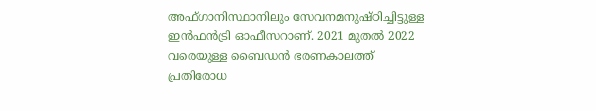അഫ്ഗാനിസ്ഥാനിലും സേവനമനുഷ്ഠിച്ചിട്ടുള്ള ഇൻഫൻട്രി ഓഫീസറാണ്. 2021 മുതല്‍ 2022 വരെയുള്ള ബൈഡൻ ഭരണകാലത്ത് പ്രതിരോധ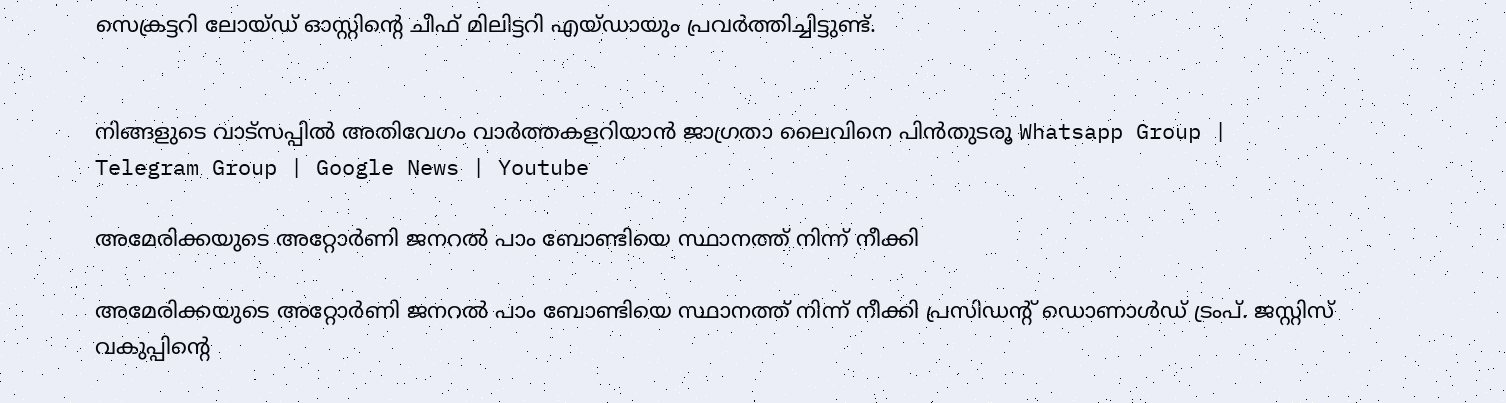സെക്രട്ടറി ലോയ്ഡ് ഓസ്റ്റിന്റെ ചീഫ് മിലിട്ടറി എയ്ഡായും പ്രവർത്തിച്ചിട്ടുണ്ട്.


നിങ്ങളുടെ വാട്സപ്പിൽ അതിവേഗം വാർത്തകളറിയാൻ ജാഗ്രതാ ലൈവിനെ പിൻതുടരൂ Whatsapp Group | Telegram Group | Google News | Youtube

അമേരിക്കയുടെ അറ്റോർണി ജനറല്‍ പാം ബോണ്ടിയെ സ്ഥാനത്ത് നിന്ന് നീക്കി

അമേരിക്കയുടെ അറ്റോർണി ജനറല്‍ പാം ബോണ്ടിയെ സ്ഥാനത്ത് നിന്ന് നീക്കി പ്രസിഡന്റ് ഡൊണാള്‍ഡ് ട്രംപ്. ജസ്റ്റിസ് വകുപ്പിന്റെ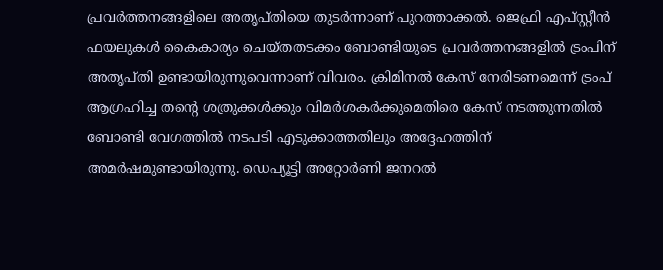പ്രവർത്തനങ്ങളിലെ അതൃപ്തിയെ തുടർന്നാണ് പുറത്താക്കല്‍. ജെഫ്രി എപ്സ്റ്റീൻ ഫയലുകള്‍ കൈകാര്യം ചെയ്തതടക്കം ബോണ്ടിയുടെ പ്രവർത്തനങ്ങളില്‍ ട്രംപിന് അതൃപ്തി ഉണ്ടായിരുന്നുവെന്നാണ് വിവരം. ക്രിമിനല്‍ കേസ് നേരിടണമെന്ന് ട്രംപ് ആഗ്രഹിച്ച തന്റെ ശത്രുക്കള്‍ക്കും വിമർശകർക്കുമെതിരെ കേസ് നടത്തുന്നതില്‍ ബോണ്ടി വേഗത്തില്‍ നടപടി എടുക്കാത്തതിലും അദ്ദേഹത്തിന് അമർഷമുണ്ടായിരുന്നു. ഡെപ്യൂട്ടി അറ്റോർണി ജനറല്‍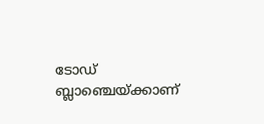ടോഡ് ബ്ലാഞ്ചെയ്ക്കാണ്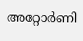അറ്റോർണി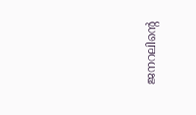ജനറലിന്റെ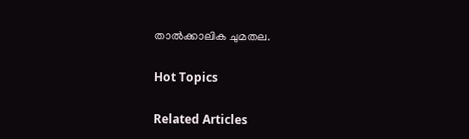താല്‍ക്കാലിക ചുമതല.

Hot Topics

Related Articles